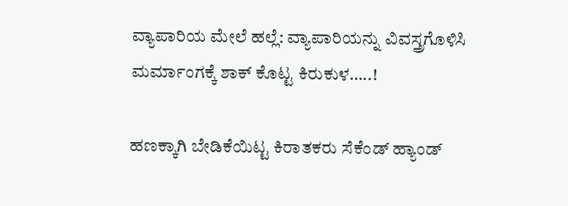ವ್ಯಾಪಾರಿಯ ಮೇಲೆ ಹಲ್ಲೆ: ವ್ಯಾಪಾರಿಯನ್ನು ವಿವಸ್ತ್ರಗೊಳಿಸಿ ಮರ್ಮಾಂಗಕ್ಕೆ ಶಾಕ್ ಕೊಟ್ಟ ಕಿರುಕುಳ…..!

ಹಣಕ್ಕಾಗಿ ಬೇಡಿಕೆಯಿಟ್ಟ ಕಿರಾತಕರು ಸೆಕೆಂಡ್ ಹ್ಯಾಂಡ್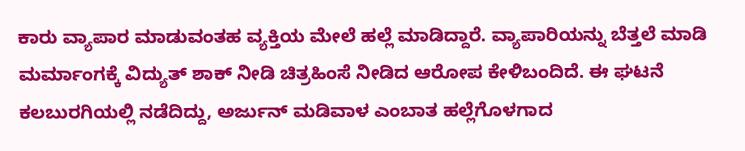ಕಾರು ವ್ಯಾಪಾರ ಮಾಡುವಂತಹ ವ್ಯಕ್ತಿಯ ಮೇಲೆ ಹಲ್ಲೆ ಮಾಡಿದ್ದಾರೆ. ವ್ಯಾಪಾರಿಯನ್ನು ಬೆತ್ತಲೆ ಮಾಡಿ ಮರ್ಮಾಂಗಕ್ಕೆ ವಿದ್ಯುತ್ ಶಾಕ್ ನೀಡಿ ಚಿತ್ರಹಿಂಸೆ ನೀಡಿದ ಆರೋಪ ಕೇಳಿಬಂದಿದೆ. ಈ ಘಟನೆ ಕಲಬುರಗಿಯಲ್ಲಿ ನಡೆದಿದ್ದು, ಅರ್ಜುನ್ ಮಡಿವಾಳ ಎಂಬಾತ ಹಲ್ಲೆಗೊಳಗಾದ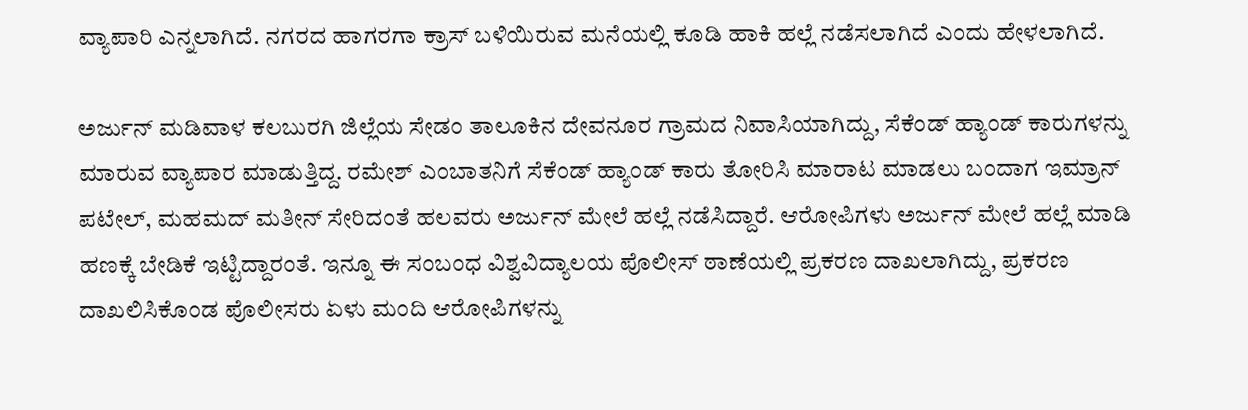ವ್ಯಾಪಾರಿ ಎನ್ನಲಾಗಿದೆ. ನಗರದ ಹಾಗರಗಾ ಕ್ರಾಸ್ ಬಳಿಯಿರುವ ಮನೆಯಲ್ಲಿ ಕೂಡಿ ಹಾಕಿ ಹಲ್ಲೆ ನಡೆಸಲಾಗಿದೆ ಎಂದು ಹೇಳಲಾಗಿದೆ.

ಅರ್ಜುನ್ ಮಡಿವಾಳ ಕಲಬುರಗಿ ಜಿಲ್ಲೆಯ ಸೇಡಂ ತಾಲೂಕಿನ ದೇವನೂರ ಗ್ರಾಮದ ನಿವಾಸಿಯಾಗಿದ್ದು, ಸೆಕೆಂಡ್ ಹ್ಯಾಂಡ್ ಕಾರುಗಳನ್ನು ಮಾರುವ ವ್ಯಾಪಾರ ಮಾಡುತ್ತಿದ್ದ. ರಮೇಶ್ ಎಂಬಾತನಿಗೆ ಸೆಕೆಂಡ್ ಹ್ಯಾಂಡ್ ಕಾರು ತೋರಿಸಿ ಮಾರಾಟ ಮಾಡಲು ಬಂದಾಗ ಇಮ್ರಾನ್ ಪಟೇಲ್, ಮಹಮದ್ ಮತೀನ್ ಸೇರಿದಂತೆ ಹಲವರು ಅರ್ಜುನ್ ಮೇಲೆ ಹಲ್ಲೆ ನಡೆಸಿದ್ದಾರೆ. ಆರೋಪಿಗಳು ಅರ್ಜುನ್ ಮೇಲೆ ಹಲ್ಲೆ ಮಾಡಿ ಹಣಕ್ಕೆ ಬೇಡಿಕೆ ಇಟ್ಟಿದ್ದಾರಂತೆ. ಇನ್ನೂ ಈ ಸಂಬಂಧ ವಿಶ್ವವಿದ್ಯಾಲಯ ಪೊಲೀಸ್ ಠಾಣೆಯಲ್ಲಿ ಪ್ರಕರಣ ದಾಖಲಾಗಿದ್ದು, ಪ್ರಕರಣ ದಾಖಲಿಸಿಕೊಂಡ ಪೊಲೀಸರು ಏಳು ಮಂದಿ ಆರೋಪಿಗಳನ್ನು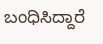ಬಂಧಿಸಿದ್ದಾರೆ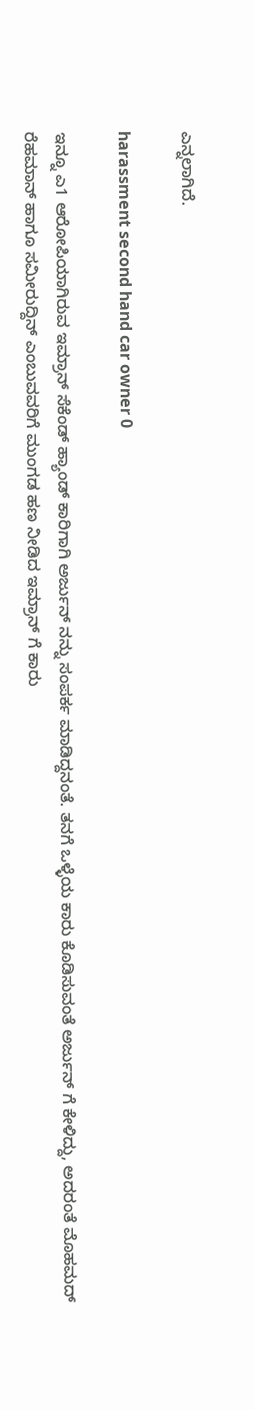ಎನ್ನಲಾಗಿದೆ.

harassment second hand car owner 0

ಇನ್ನೂ ಎ1 ಆರೋಪಿಯಾಗಿರುವ ಇಮ್ರಾನ್ ಸೆಕೆಂಡ್ ಹ್ಯಾಂಡ್ ಕಾರಿಗಾಗಿ ಅರ್ಜುನ್ ನನ್ನು ಸಂಪರ್ಕ ಮಾಡಿದ್ದನಂತೆ. ತನಗೆ ಒಳ್ಳೆಯ ಕಾರು ಕೊಡಿಸುವಂತೆ ಅರ್ಜುನ್ ಗೆ ಕೇಳಿದ್ದು, ಅದರಂತೆ ಮೊಹಮದ್ ರೆಹಮಾನ್ ಹಾಗೂ ಸಮೀರುದ್ದಿನ್ ಎಂಬುವವರಿಗೆ ಮುಂಗಡ ಹಣ ನೀಡಿದ ಇಮ್ರಾನ್ ಗೆ ಕಾರು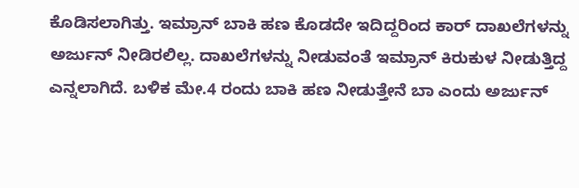ಕೊಡಿಸಲಾಗಿತ್ತು. ಇಮ್ರಾನ್ ಬಾಕಿ ಹಣ ಕೊಡದೇ ಇದಿದ್ದರಿಂದ ಕಾರ್‍ ದಾಖಲೆಗಳನ್ನು ಅರ್ಜುನ್ ನೀಡಿರಲಿಲ್ಲ. ದಾಖಲೆಗಳನ್ನು ನೀಡುವಂತೆ ಇಮ್ರಾನ್ ಕಿರುಕುಳ ನೀಡುತ್ತಿದ್ದ ಎನ್ನಲಾಗಿದೆ. ಬಳಿಕ ಮೇ.4 ರಂದು ಬಾಕಿ ಹಣ ನೀಡುತ್ತೇನೆ ಬಾ ಎಂದು ಅರ್ಜುನ್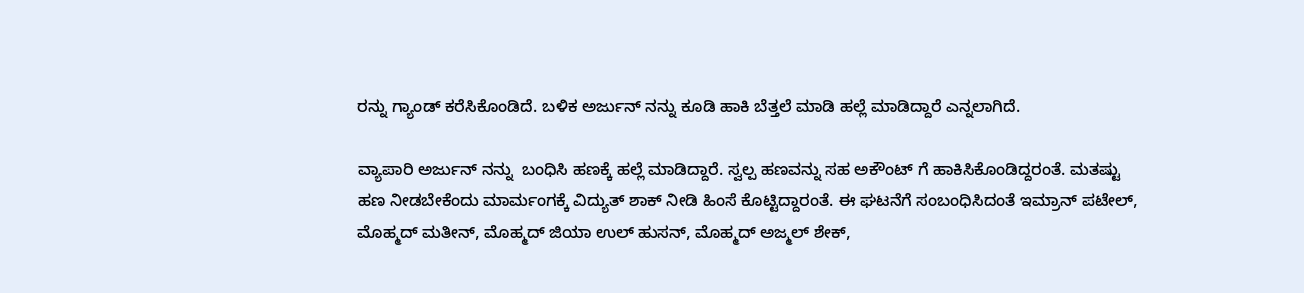ರನ್ನು ಗ್ಯಾಂಡ್ ಕರೆಸಿಕೊಂಡಿದೆ. ಬಳಿಕ ಅರ್ಜುನ್ ನನ್ನು ಕೂಡಿ ಹಾಕಿ ಬೆತ್ತಲೆ ಮಾಡಿ ಹಲ್ಲೆ ಮಾಡಿದ್ದಾರೆ ಎನ್ನಲಾಗಿದೆ.

ವ್ಯಾಪಾರಿ ಅರ್ಜುನ್ ನನ್ನು  ಬಂಧಿಸಿ ಹಣಕ್ಕೆ ಹಲ್ಲೆ ಮಾಡಿದ್ದಾರೆ. ಸ್ವಲ್ಪ ಹಣವನ್ನು ಸಹ ಅಕೌಂಟ್ ಗೆ ಹಾಕಿಸಿಕೊಂಡಿದ್ದರಂತೆ. ಮತಷ್ಟು ಹಣ ನೀಡಬೇಕೆಂದು ಮಾರ್ಮಂಗಕ್ಕೆ ವಿದ್ಯುತ್ ಶಾಕ್ ನೀಡಿ ಹಿಂಸೆ ಕೊಟ್ಟಿದ್ದಾರಂತೆ. ಈ ಘಟನೆಗೆ ಸಂಬಂಧಿಸಿದಂತೆ ಇಮ್ರಾನ್ ಪಟೇಲ್, ಮೊಹ್ಮದ್ ಮತೀನ್, ಮೊಹ್ಮದ್ ಜಿಯಾ ಉಲ್ ಹುಸನ್, ಮೊಹ್ಮದ್ ಅಜ್ಮಲ್ ಶೇಕ್,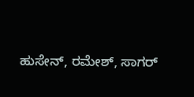ಹುಸೇನ್, ರಮೇಶ್, ಸಾಗರ್‍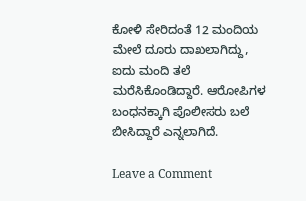ಕೋಳಿ ಸೇರಿದಂತೆ 12 ಮಂದಿಯ ಮೇಲೆ ದೂರು ದಾಖಲಾಗಿದ್ದು, ಐದು ಮಂದಿ ತಲೆ ಮರೆಸಿಕೊಂಡಿದ್ದಾರೆ. ಆರೋಪಿಗಳ ಬಂಧನಕ್ಕಾಗಿ ಪೊಲೀಸರು ಬಲೆ ಬೀಸಿದ್ದಾರೆ ಎನ್ನಲಾಗಿದೆ.

Leave a Comment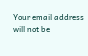Your email address will not be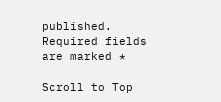published. Required fields are marked *

Scroll to Top